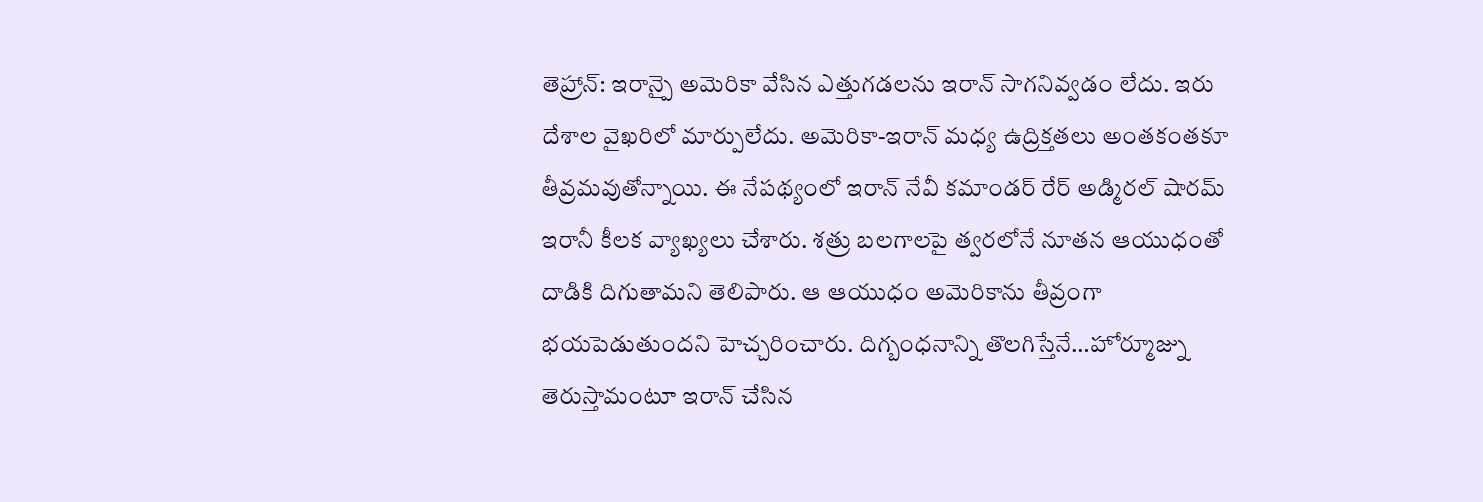తెహ్రాన్: ఇరాన్పై అమెరికా వేసిన ఎత్తుగడలను ఇరాన్ సాగనివ్వడం లేదు. ఇరు దేశాల వైఖరిలో మార్పులేదు. అమెరికా-ఇరాన్ మధ్య ఉద్రిక్తతలు అంతకంతకూ తీవ్రమవుతోన్నాయి. ఈ నేపథ్యంలో ఇరాన్ నేవీ కమాండర్ రేర్ అడ్మిరల్ షారమ్ ఇరానీ కీలక వ్యాఖ్యలు చేశారు. శత్రు బలగాలపై త్వరలోనే నూతన ఆయుధంతో దాడికి దిగుతామని తెలిపారు. ఆ ఆయుధం అమెరికాను తీవ్రంగా భయపెడుతుందని హెచ్చరించారు. దిగ్బంధనాన్ని తొలగిస్తేనే…హోర్మూజ్ను తెరుస్తామంటూ ఇరాన్ చేసిన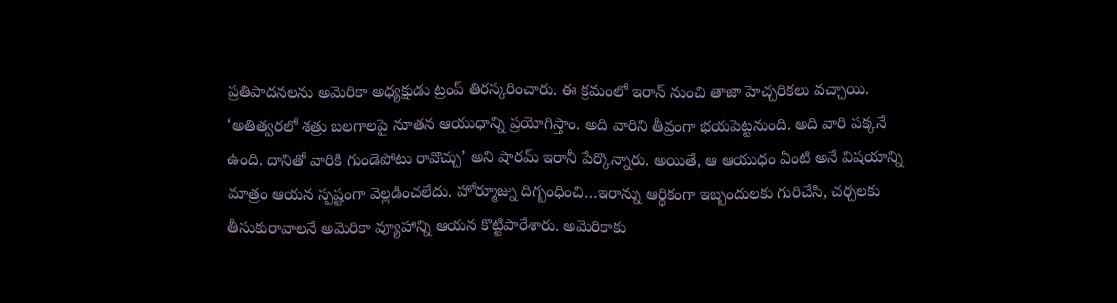ప్రతిపాదనలను అమెరికా అధ్యక్షుడు ట్రంప్ తిరస్కరించారు. ఈ క్రమంలో ఇరాన్ నుంచి తాజా హెచ్చరికలు వచ్చాయి. ‘అతిత్వరలో శత్రు బలగాలపై నూతన ఆయుధాన్ని ప్రయోగిస్తాం. అది వారిని తీవ్రంగా భయపెట్టనుంది. అది వారి పక్కనే ఉంది. దానితో వారికి గుండెపోటు రావొచ్చు’ అని షారమ్ ఇరానీ పేర్కొన్నారు. అయితే, ఆ ఆయుధం ఏంటి అనే విషయాన్ని మాత్రం ఆయన స్పష్టంగా వెల్లడించలేదు. హోర్మూజ్ను దిగ్బంధించి…ఇరాన్ను ఆర్థికంగా ఇబ్బందులకు గురిచేసి, చర్చలకు తీసుకురావాలనే అమెరికా వ్యూహాన్ని ఆయన కొట్టిపారేశారు. అమెరికాకు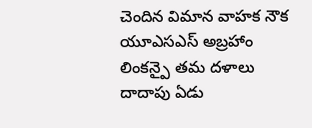చెందిన విమాన వాహక నౌక యూఎసఎస్ అబ్రహాం లింకన్పై తమ దళాలు దాదాపు ఏడు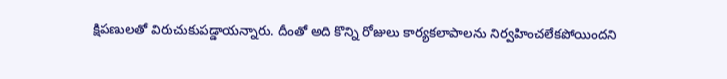క్షిపణులతో విరుచుకుపడ్డాయన్నారు. దీంతో అది కొన్ని రోజులు కార్యకలాపాలను నిర్వహించలేకపోయిందని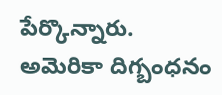పేర్కొన్నారు. అమెరికా దిగ్బంధనం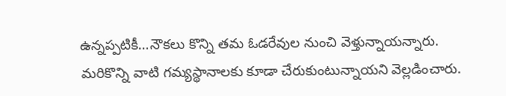ఉన్నప్పటికీ…నౌకలు కొన్ని తమ ఓడరేవుల నుంచి వెళ్తున్నాయన్నారు. మరికొన్ని వాటి గమ్యస్థానాలకు కూడా చేరుకుంటున్నాయని వెల్లడించారు.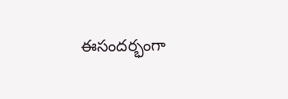ఈసందర్భంగా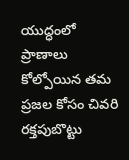యుద్ధంలో ప్రాణాలు కోల్పోయిన తమ ప్రజల కోసం చివరి రక్తపుబొట్టు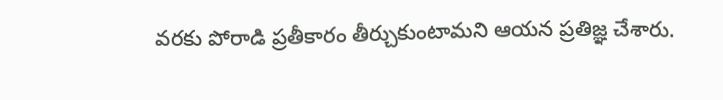వరకు పోరాడి ప్రతీకారం తీర్చుకుంటామని ఆయన ప్రతిజ్ఞ చేశారు.